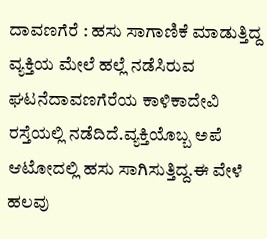ದಾವಣಗೆರೆ : ಹಸು ಸಾಗಾಣಿಕೆ ಮಾಡುತ್ತಿದ್ದ ವ್ಯಕ್ತಿಯ ಮೇಲೆ ಹಲ್ಲೆ ನಡೆಸಿರುವ ಘಟನೆದಾವಣಗೆರೆಯ ಕಾಳಿಕಾದೇವಿ ರಸ್ತೆಯಲ್ಲಿ ನಡೆದಿದೆ.ವ್ಯಕ್ತಿಯೊಬ್ಬ ಅಪೆ ಆಟೋದಲ್ಲಿ ಹಸು ಸಾಗಿಸುತ್ತಿದ್ದ.ಈ ವೇಳೆ ಹಲವು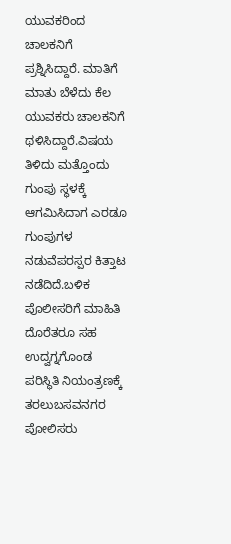ಯುವಕರಿಂದ ಚಾಲಕನಿಗೆ ಪ್ರಶ್ನಿಸಿದ್ದಾರೆ. ಮಾತಿಗೆ ಮಾತು ಬೆಳೆದು ಕೆಲ ಯುವಕರು ಚಾಲಕನಿಗೆ ಥಳಿಸಿದ್ದಾರೆ.ವಿಷಯ ತಿಳಿದು ಮತ್ತೊಂದು ಗುಂಪು ಸ್ಥಳಕ್ಕೆ ಆಗಮಿಸಿದಾಗ ಎರಡೂ ಗುಂಪುಗಳ ನಡುವೆಪರಸ್ಪರ ಕಿತ್ತಾಟ ನಡೆದಿದೆ.ಬಳಿಕ ಪೊಲೀಸರಿಗೆ ಮಾಹಿತಿ ದೊರೆತರೂ ಸಹ ಉದ್ವಗ್ನಗೊಂಡ ಪರಿಸ್ಥಿತಿ ನಿಯಂತ್ರಣಕ್ಕೆ ತರಲುಬಸವನಗರ ಪೋಲಿಸರು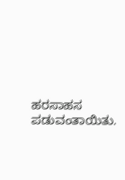ಹರಸಾಹಸ ಪಡುವಂತಾಯಿತು.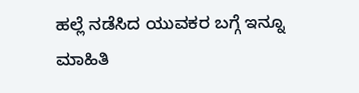ಹಲ್ಲೆ ನಡೆಸಿದ ಯುವಕರ ಬಗ್ಗೆ ಇನ್ನೂ ಮಾಹಿತಿ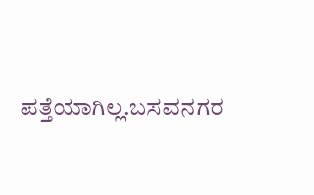ಪತ್ತೆಯಾಗಿಲ್ಲ.ಬಸವನಗರ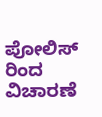ಪೋಲಿಸ್ ರಿಂದ ವಿಚಾರಣೆ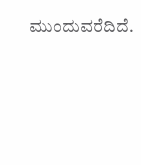ಮುಂದುವರೆದಿದೆ.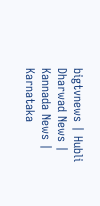bigtvnews | Hubli Dharwad News | Kannada News | Karnataka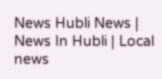News Hubli News | News In Hubli | Local news